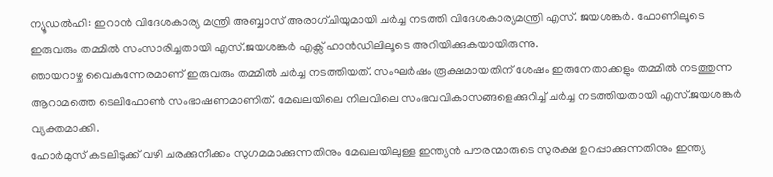ന്യൂഡൽഹി: ഇറാൻ വിദേശകാര്യ മന്ത്രി അബ്ബാസ് അരാഗ്ചിയുമായി ചർച്ച നടത്തി വിദേശകാര്യമന്ത്രി എസ്. ജയശങ്കർ. ഫോണിലൂടെ ഇരുവരും തമ്മിൽ സംസാരിച്ചതായി എസ്.ജയശങ്കർ എക്സ് ഹാൻഡിലിലൂടെ അറിയിക്കുകയായിരുന്നു.
ഞായറാഴ്ച വൈകുന്നേരമാണ് ഇരുവരും തമ്മിൽ ചർച്ച നടത്തിയത്. സംഘർഷം രൂക്ഷമായതിന് ശേഷം ഇരുനേതാക്കളും തമ്മിൽ നടത്തുന്ന ആറാമത്തെ ടെലിഫോൺ സംഭാഷണമാണിത്. മേഖലയിലെ നിലവിലെ സംഭവവികാസങ്ങളെക്കുറിച്ച് ചർച്ച നടത്തിയതായി എസ്.ജയശങ്കർ വ്യക്തമാക്കി.
ഹോർമുസ് കടലിടുക്ക് വഴി ചരക്കുനീക്കം സുഗമമാക്കുന്നതിനും മേഖലയിലുള്ള ഇന്ത്യൻ പൗരന്മാരുടെ സുരക്ഷ ഉറപ്പാക്കുന്നതിനും ഇന്ത്യ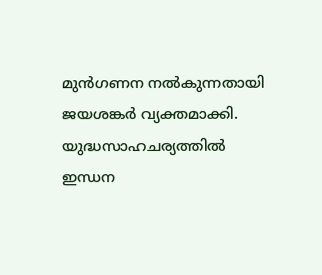മുൻഗണന നൽകുന്നതായി ജയശങ്കർ വ്യക്തമാക്കി. യുദ്ധസാഹചര്യത്തിൽ ഇന്ധന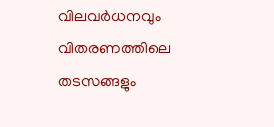വിലവർധനവും വിതരണത്തിലെ തടസങ്ങളും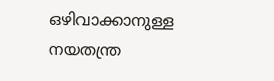ഒഴിവാക്കാനുള്ള നയതന്ത്ര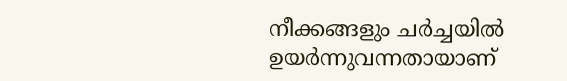നീക്കങ്ങളും ചർച്ചയിൽ ഉയർന്നുവന്നതായാണ്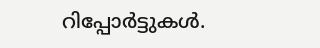റിപ്പോർട്ടുകൾ.